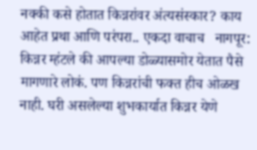नक्की कसे होतात किन्नरांवर अंत्यसंस्कार? काय आहेत प्रथा आणि परंपरा.. एकदा वाचाच   नागपूर: किन्नर म्हंटले की आपल्या डोळ्यासमोर येतात पैसे मागणारे लोकं. पण किन्नरांची फक्त हीच ओळख नाही. घरी असलेल्या शुभकार्यात किन्नर येणे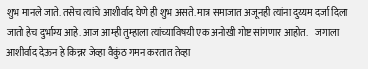शुभ मानले जाते. तसेच त्यांचे आशीर्वाद घेणे ही शुभ असते. मात्र समाजात अजूनही त्यांना दुय्यम दर्जा दिला जातो हेच दुर्भाग्य आहे. आज आम्ही तुम्हाला त्यांच्याविषयी एक अनोखी गोष्ट सांगणार आहोत.    जगाला आशीर्वाद देऊन हे किन्नर जेव्हा वैकुंठ गमन करतात तेव्हा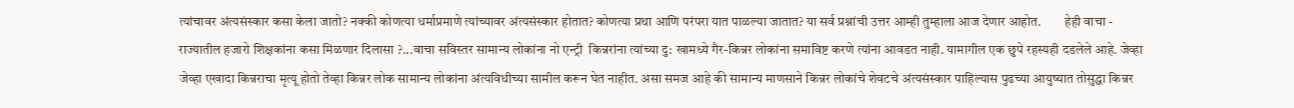त्यांचावर अंत्यसंस्कार कसा केला जातो? नक्की कोणत्या धर्माप्रमाणे त्यांच्यावर अंत्यसंस्कार होतात? कोणत्या प्रथा आणि परंपरा यात पाळल्या जातात? या सर्व प्रश्नांची उत्तर आम्ही तुम्हाला आज देणार आहोत.         हेही वाचा - राज्यातील हजारो शिक्षकांना कसा मिळणार दिलासा ?...वाचा सविस्तर सामान्य लोकांना नो एन्ट्री  किन्नरांना त्यांच्या दु: खामध्ये गैर-किन्नर लोकांना समाविष्ट करणे त्यांना आवडत नाही. यामागील एक छुपे रहस्यही दडलेले आहे. जेव्हा जेव्हा एखादा किन्नराचा मृत्यू होतो तेव्हा किन्नर लोक सामान्य लोकांना अंत्यविधीच्या सामील करून घेत नाहीत. असा समज आहे की सामान्य माणसाने किन्नर लोकांचे शेवटचे अंत्यसंस्कार पाहिल्यास पुढच्या आयुष्यात तोसुद्धा किन्नर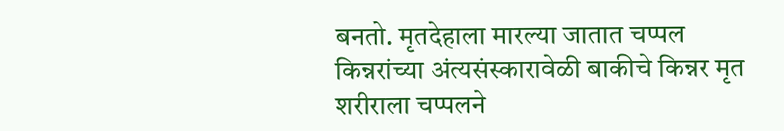बनतो. मृतदेहाला मारल्या जातात चप्पल  किन्नरांच्या अंत्यसंस्कारावेळी बाकीचे किन्नर मृत शरीराला चप्पलने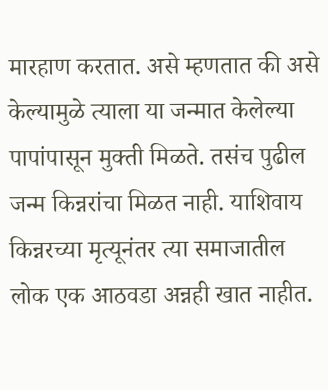मारहाण करतात. असे म्हणतात की असे केल्यामुळे त्याला या जन्मात केलेल्या पापांपासून मुक्ती मिळते. तसंच पुढील जन्म किन्नरांचा मिळत नाही. याशिवाय किन्नरच्या मृत्यूनंतर त्या समाजातील लोक एक आठवडा अन्नही खात नाहीत.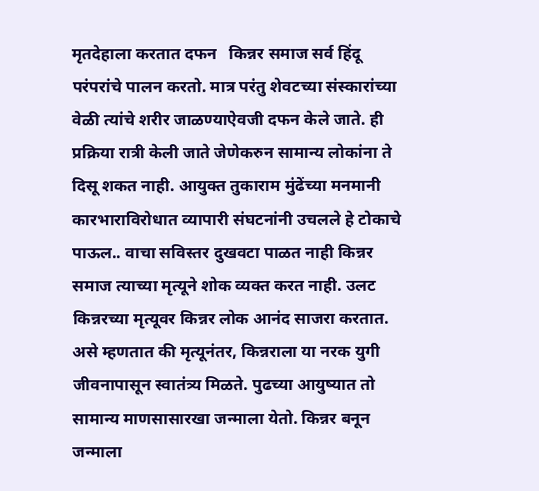मृतदेहाला करतात दफन   किन्नर समाज सर्व हिंदू परंपरांचे पालन करतो. मात्र परंतु शेवटच्या संस्कारांच्या वेळी त्यांचे शरीर जाळण्याऐवजी दफन केले जाते. ही प्रक्रिया रात्री केली जाते जेणेकरुन सामान्य लोकांना ते दिसू शकत नाही. आयुक्त तुकाराम मुंढेंच्या मनमानी कारभाराविरोधात व्यापारी संघटनांनी उचलले हे टोकाचे पाऊल.. वाचा सविस्तर दुखवटा पाळत नाही किन्नर समाज त्याच्या मृत्यूने शोक व्यक्त करत नाही. उलट किन्नरच्या मृत्यूवर किन्नर लोक आनंद साजरा करतात. असे म्हणतात की मृत्यूनंतर, किन्नराला या नरक युगी जीवनापासून स्वातंत्र्य मिळते. पुढच्या आयुष्यात तो सामान्य माणसासारखा जन्माला येतो. किन्नर बनून जन्माला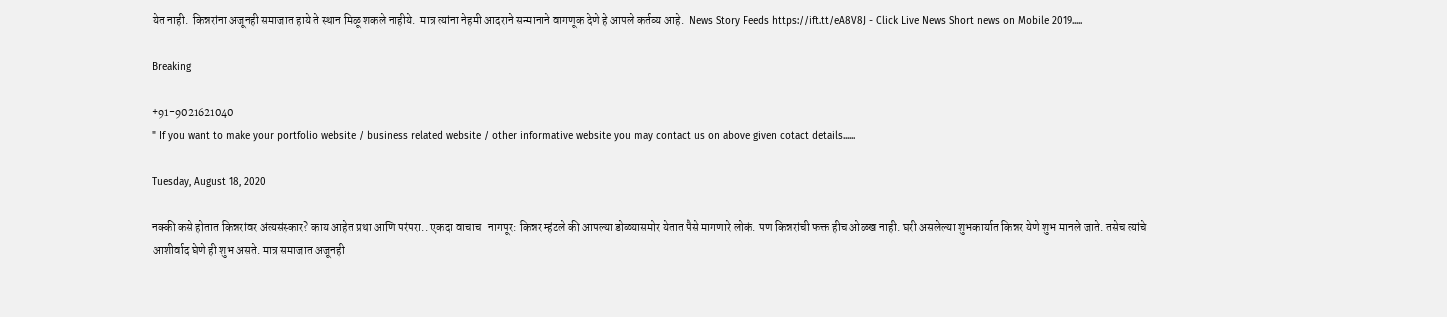येत नाही.  किन्नरांना अजूनही समाजात हाये ते स्थान मिळू शकले नाहीये.  मात्र त्यांना नेहमी आदराने सन्मानाने वागणूक देणे हे आपले कर्तव्य आहे.  News Story Feeds https://ift.tt/eA8V8J - Click Live News Short news on Mobile 2019.....

Breaking

+91-9021621040
" If you want to make your portfolio website / business related website / other informative website you may contact us on above given cotact details......

Tuesday, August 18, 2020

नक्की कसे होतात किन्नरांवर अंत्यसंस्कार? काय आहेत प्रथा आणि परंपरा.. एकदा वाचाच   नागपूर: किन्नर म्हंटले की आपल्या डोळ्यासमोर येतात पैसे मागणारे लोकं. पण किन्नरांची फक्त हीच ओळख नाही. घरी असलेल्या शुभकार्यात किन्नर येणे शुभ मानले जाते. तसेच त्यांचे आशीर्वाद घेणे ही शुभ असते. मात्र समाजात अजूनही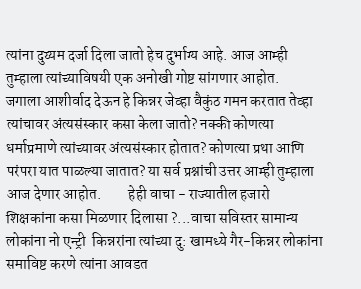त्यांना दुय्यम दर्जा दिला जातो हेच दुर्भाग्य आहे. आज आम्ही तुम्हाला त्यांच्याविषयी एक अनोखी गोष्ट सांगणार आहोत.    जगाला आशीर्वाद देऊन हे किन्नर जेव्हा वैकुंठ गमन करतात तेव्हा त्यांचावर अंत्यसंस्कार कसा केला जातो? नक्की कोणत्या धर्माप्रमाणे त्यांच्यावर अंत्यसंस्कार होतात? कोणत्या प्रथा आणि परंपरा यात पाळल्या जातात? या सर्व प्रश्नांची उत्तर आम्ही तुम्हाला आज देणार आहोत.         हेही वाचा - राज्यातील हजारो शिक्षकांना कसा मिळणार दिलासा ?...वाचा सविस्तर सामान्य लोकांना नो एन्ट्री  किन्नरांना त्यांच्या दु: खामध्ये गैर-किन्नर लोकांना समाविष्ट करणे त्यांना आवडत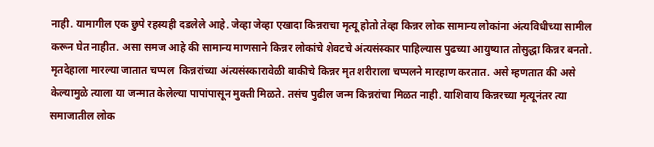नाही. यामागील एक छुपे रहस्यही दडलेले आहे. जेव्हा जेव्हा एखादा किन्नराचा मृत्यू होतो तेव्हा किन्नर लोक सामान्य लोकांना अंत्यविधीच्या सामील करून घेत नाहीत. असा समज आहे की सामान्य माणसाने किन्नर लोकांचे शेवटचे अंत्यसंस्कार पाहिल्यास पुढच्या आयुष्यात तोसुद्धा किन्नर बनतो. मृतदेहाला मारल्या जातात चप्पल  किन्नरांच्या अंत्यसंस्कारावेळी बाकीचे किन्नर मृत शरीराला चप्पलने मारहाण करतात. असे म्हणतात की असे केल्यामुळे त्याला या जन्मात केलेल्या पापांपासून मुक्ती मिळते. तसंच पुढील जन्म किन्नरांचा मिळत नाही. याशिवाय किन्नरच्या मृत्यूनंतर त्या समाजातील लोक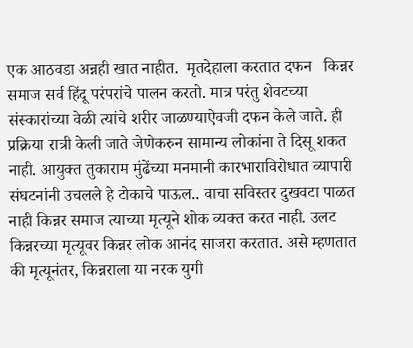एक आठवडा अन्नही खात नाहीत.  मृतदेहाला करतात दफन   किन्नर समाज सर्व हिंदू परंपरांचे पालन करतो. मात्र परंतु शेवटच्या संस्कारांच्या वेळी त्यांचे शरीर जाळण्याऐवजी दफन केले जाते. ही प्रक्रिया रात्री केली जाते जेणेकरुन सामान्य लोकांना ते दिसू शकत नाही. आयुक्त तुकाराम मुंढेंच्या मनमानी कारभाराविरोधात व्यापारी संघटनांनी उचलले हे टोकाचे पाऊल.. वाचा सविस्तर दुखवटा पाळत नाही किन्नर समाज त्याच्या मृत्यूने शोक व्यक्त करत नाही. उलट किन्नरच्या मृत्यूवर किन्नर लोक आनंद साजरा करतात. असे म्हणतात की मृत्यूनंतर, किन्नराला या नरक युगी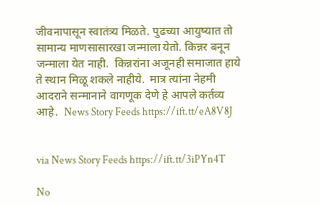जीवनापासून स्वातंत्र्य मिळते. पुढच्या आयुष्यात तो सामान्य माणसासारखा जन्माला येतो. किन्नर बनून जन्माला येत नाही.  किन्नरांना अजूनही समाजात हाये ते स्थान मिळू शकले नाहीये.  मात्र त्यांना नेहमी आदराने सन्मानाने वागणूक देणे हे आपले कर्तव्य आहे.  News Story Feeds https://ift.tt/eA8V8J


via News Story Feeds https://ift.tt/3iPYn4T

No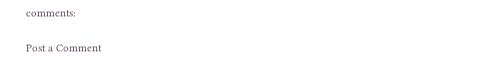comments:

Post a Comment